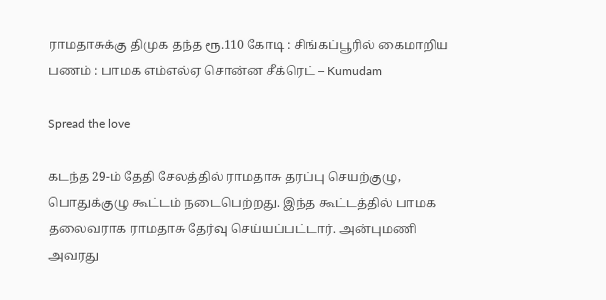ராமதாசுக்கு திமுக தந்த ரூ.110 கோடி : சிங்கப்பூரில் கைமாறிய பணம் : பாமக எம்எல்ஏ சொன்ன சீக்ரெட் – Kumudam

Spread the love

கடந்த 29-ம் தேதி சேலத்தில் ராமதாசு தரப்பு செயற்குழு, பொதுக்குழு கூட்டம் நடைபெற்றது. இந்த கூட்டத்தில் பாமக தலைவராக ராமதாசு தேர்வு செய்யப்பட்டார். அன்புமணி அவரது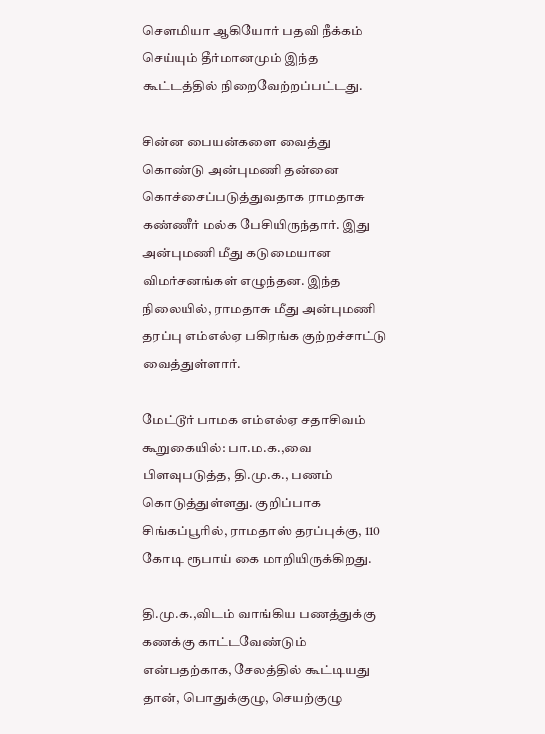செளமியா ஆகியோர் பதவி நீக்கம் செய்யும் தீர்மானமும் இந்த கூட்டத்தில் நிறைவேற்றப்பட்டது.

சின்ன பையன்களை வைத்து கொண்டு அன்புமணி தன்னை கொச்சைப்படுத்துவதாக ராமதாசு கண்ணீர் மல்க பேசியிருந்தார். இது அன்புமணி மீது கடுமையான விமர்சனங்கள் எழுந்தன. இந்த நிலையில், ராமதாசு மீது அன்புமணி தரப்பு எம்எல்ஏ பகிரங்க குற்றச்சாட்டு வைத்துள்ளார்.

மேட்டூர் பாமக எம்எல்ஏ சதாசிவம் கூறுகையில்: பா.ம.க.,வை பிளவுபடுத்த, தி.மு.க., பணம் கொடுத்துள்ளது. குறிப்பாக சிங்கப்பூரில், ராமதாஸ் தரப்புக்கு, 110 கோடி ரூபாய் கை மாறியிருக்கிறது.

தி.மு.க.,விடம் வாங்கிய பணத்துக்கு கணக்கு காட்டவேண்டும் என்பதற்காக, சேலத்தில் கூட்டியது தான், பொதுக்குழு, செயற்குழு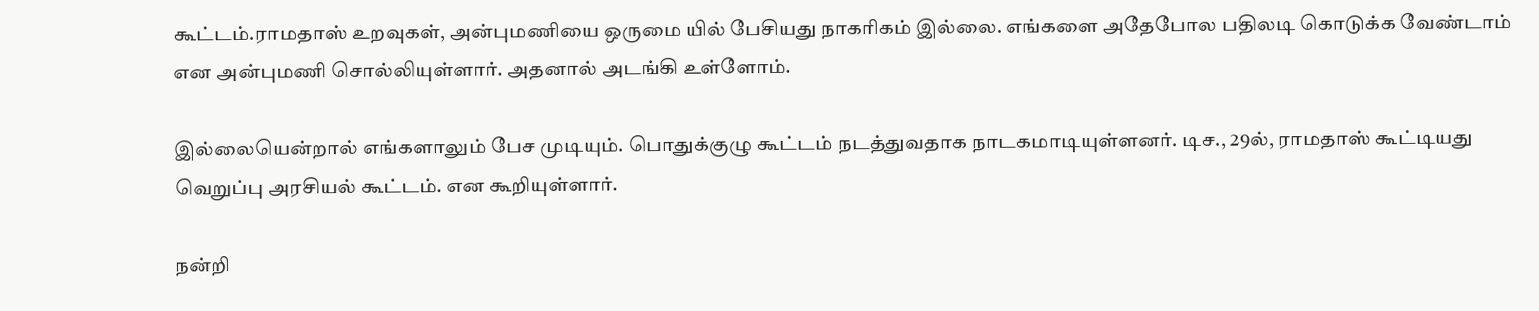கூட்டம்.ராமதாஸ் உறவுகள், அன்புமணியை ஒருமை யில் பேசியது நாகரிகம் இல்லை. எங்களை அதேபோல பதிலடி கொடுக்க வேண்டாம் என அன்புமணி சொல்லியுள்ளார். அதனால் அடங்கி உள்ளோம்.

இல்லையென்றால் எங்களாலும் பேச முடியும். பொதுக்குழு கூட்டம் நடத்துவதாக நாடகமாடியுள்ளனர். டிச., 29ல், ராமதாஸ் கூட்டியது வெறுப்பு அரசியல் கூட்டம். என கூறியுள்ளார்.

நன்றி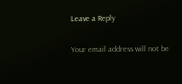Leave a Reply

Your email address will not be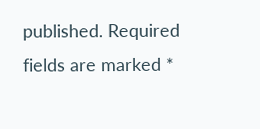published. Required fields are marked *